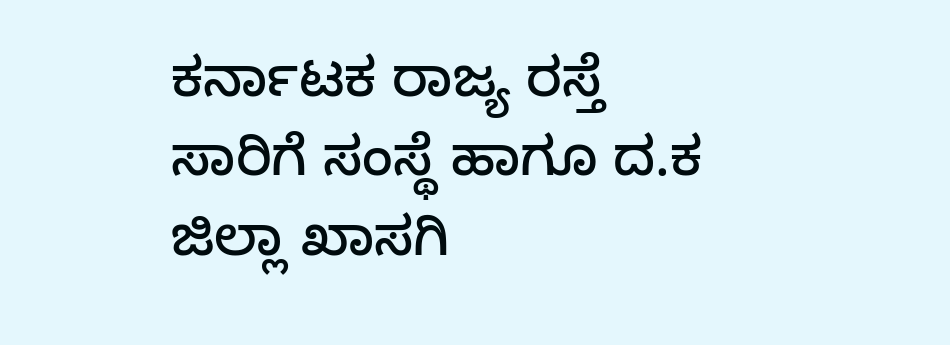ಕರ್ನಾಟಕ ರಾಜ್ಯ ರಸ್ತೆ ಸಾರಿಗೆ ಸಂಸ್ಥೆ ಹಾಗೂ ದ.ಕ ಜಿಲ್ಲಾ ಖಾಸಗಿ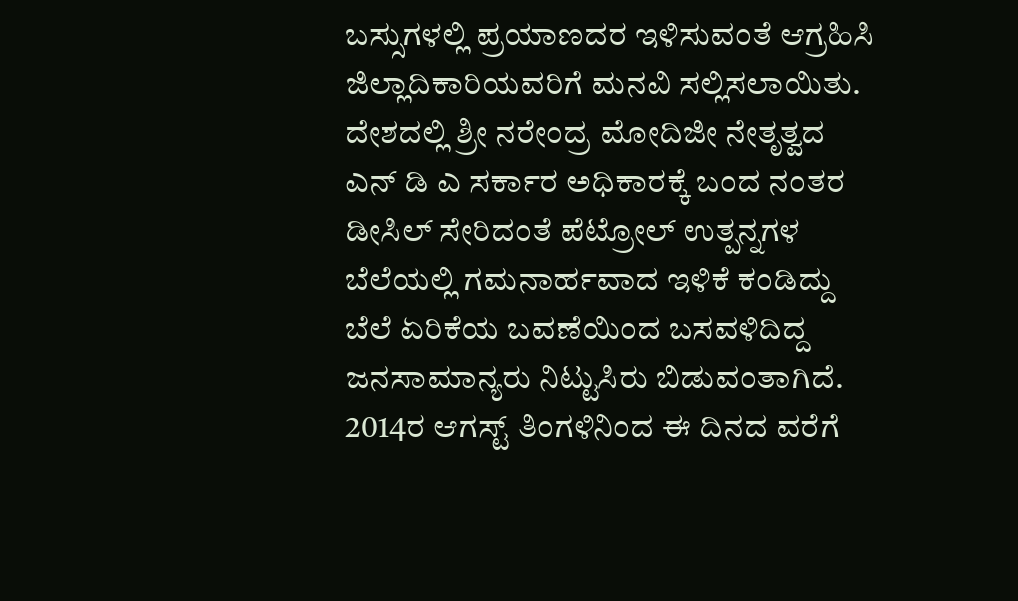ಬಸ್ಸುಗಳಲ್ಲಿ ಪ್ರಯಾಣದರ ಇಳಿಸುವಂತೆ ಆಗ್ರಹಿಸಿ ಜಿಲ್ಲಾದಿಕಾರಿಯವರಿಗೆ ಮನವಿ ಸಲ್ಲಿಸಲಾಯಿತು. ದೇಶದಲ್ಲಿ ಶ್ರೀ ನರೇಂದ್ರ ಮೋದಿಜೀ ನೇತೃತ್ವದ ಎನ್ ಡಿ ಎ ಸರ್ಕಾರ ಅಧಿಕಾರಕ್ಕೆ ಬಂದ ನಂತರ ಡೀಸಿಲ್ ಸೇರಿದಂತೆ ಪೆಟ್ರೋಲ್ ಉತ್ಪನ್ನಗಳ ಬೆಲೆಯಲ್ಲಿ ಗಮನಾರ್ಹವಾದ ಇಳಿಕೆ ಕಂಡಿದ್ದು ಬೆಲೆ ಏರಿಕೆಯ ಬವಣೆಯಿಂದ ಬಸವಳಿದಿದ್ದ ಜನಸಾಮಾನ್ಯರು ನಿಟ್ಟುಸಿರು ಬಿಡುವಂತಾಗಿದೆ. 2014ರ ಆಗಸ್ಟ್ ತಿಂಗಳಿನಿಂದ ಈ ದಿನದ ವರೆಗೆ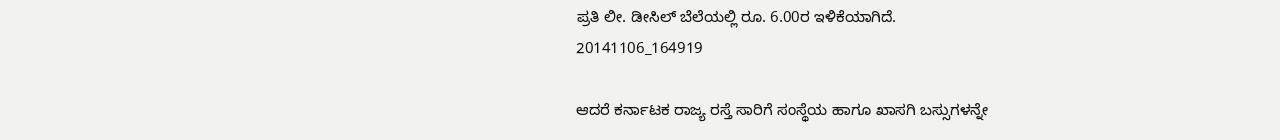ಪ್ರತಿ ಲೀ. ಡೀಸಿಲ್ ಬೆಲೆಯಲ್ಲಿ ರೂ. 6.00ರ ಇಳಿಕೆಯಾಗಿದೆ.
20141106_164919

ಆದರೆ ಕರ್ನಾಟಕ ರಾಜ್ಯ ರಸ್ತೆ ಸಾರಿಗೆ ಸಂಸ್ಥೆಯ ಹಾಗೂ ಖಾಸಗಿ ಬಸ್ಸುಗಳನ್ನೇ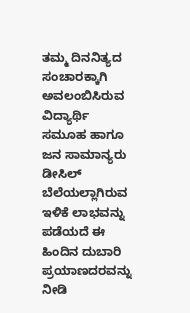ತಮ್ಮ ದಿನನಿತ್ಯದ ಸಂಚಾರಕ್ಕಾಗಿ ಅವಲಂಬಿಸಿರುವ ವಿದ್ಯಾರ್ಥಿ ಸಮೂಹ ಹಾಗೂ ಜನ ಸಾಮಾನ್ಯರು ಡೀಸಿಲ್ ಬೆಲೆಯಲ್ಲಾಗಿರುವ ಇಳಿಕೆ ಲಾಭವನ್ನು ಪಡೆಯದೆ ಈ ಹಿಂದಿನ ದುಬಾರಿ ಪ್ರಯಾಣದರವನ್ನು ನೀಡಿ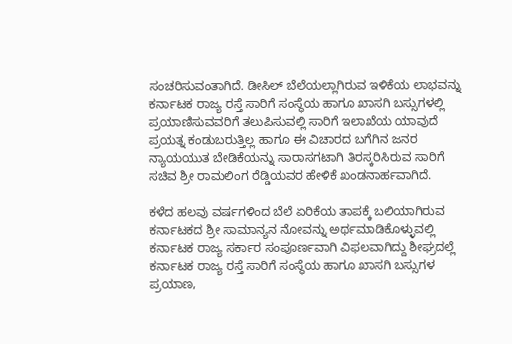ಸಂಚರಿಸುವಂತಾಗಿದೆ. ಡೀಸಿಲ್ ಬೆಲೆಯಲ್ಲಾಗಿರುವ ಇಳಿಕೆಯ ಲಾಭವನ್ನು ಕರ್ನಾಟಕ ರಾಜ್ಯ ರಸ್ತೆ ಸಾರಿಗೆ ಸಂಸ್ಥೆಯ ಹಾಗೂ ಖಾಸಗಿ ಬಸ್ಸುಗಳಲ್ಲಿ ಪ್ರಯಾಣಿಸುವವರಿಗೆ ತಲುಪಿಸುವಲ್ಲಿ ಸಾರಿಗೆ ಇಲಾಖೆಯ ಯಾವುದೆ ಪ್ರಯತ್ನ ಕಂಡುಬರುತ್ತಿಲ್ಲ ಹಾಗೂ ಈ ವಿಚಾರದ ಬಗೆಗಿನ ಜನರ ನ್ಯಾಯಯುತ ಬೇಡಿಕೆಯನ್ನು ಸಾರಾಸಗಟಾಗಿ ತಿರಸ್ಕರಿಸಿರುವ ಸಾರಿಗೆ ಸಚಿವ ಶ್ರೀ ರಾಮಲಿಂಗ ರೆಡ್ಡಿಯವರ ಹೇಳಿಕೆ ಖಂಡನಾರ್ಹವಾಗಿದೆ.

ಕಳೆದ ಹಲವು ವರ್ಷಗಳಿಂದ ಬೆಲೆ ಏರಿಕೆಯ ತಾಪಕ್ಕೆ ಬಲಿಯಾಗಿರುವ ಕರ್ನಾಟಕದ ಶ್ರೀ ಸಾಮಾನ್ಯನ ನೋವನ್ನು ಅರ್ಥಮಾಡಿಕೊಳ್ಳುವಲ್ಲಿ ಕರ್ನಾಟಕ ರಾಜ್ಯ ಸರ್ಕಾರ ಸಂಪೂರ್ಣವಾಗಿ ವಿಫಲವಾಗಿದ್ದು ಶೀಘ್ರದಲ್ಲೆ ಕರ್ನಾಟಕ ರಾಜ್ಯ ರಸ್ತೆ ಸಾರಿಗೆ ಸಂಸ್ಥೆಯ ಹಾಗೂ ಖಾಸಗಿ ಬಸ್ಸುಗಳ ಪ್ರಯಾಣ,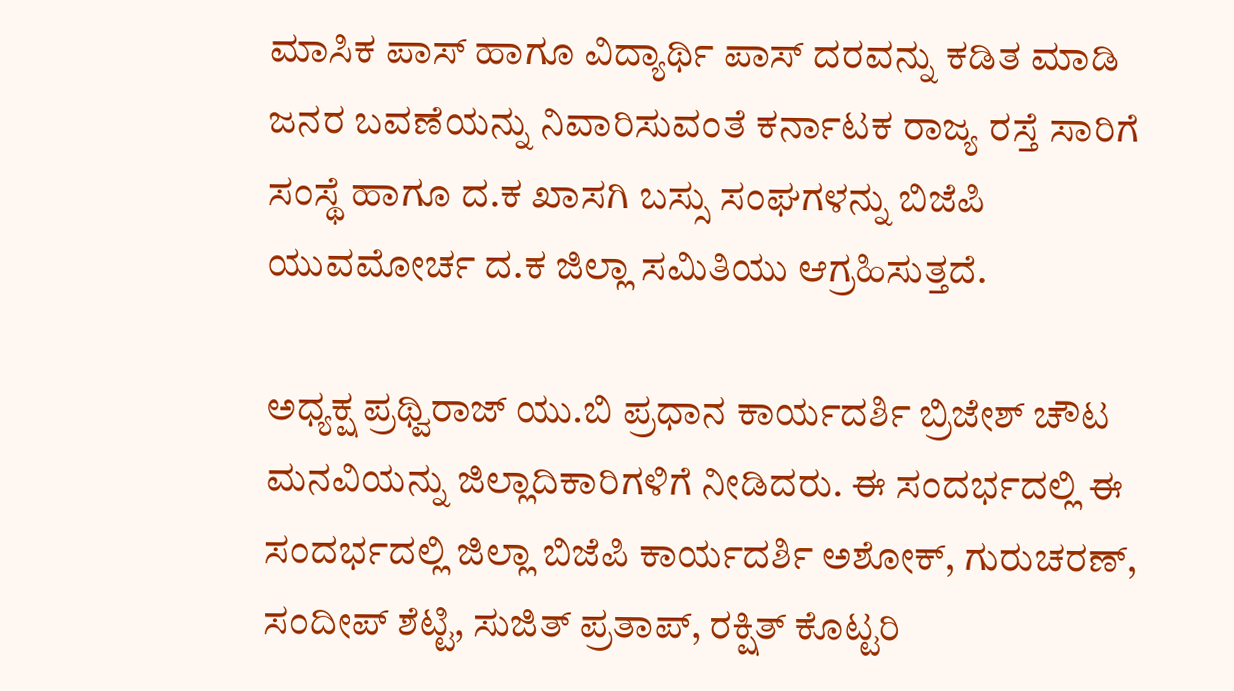ಮಾಸಿಕ ಪಾಸ್ ಹಾಗೂ ವಿದ್ಯಾರ್ಥಿ ಪಾಸ್ ದರವನ್ನು ಕಡಿತ ಮಾಡಿ ಜನರ ಬವಣೆಯನ್ನು ನಿವಾರಿಸುವಂತೆ ಕರ್ನಾಟಕ ರಾಜ್ಯ ರಸ್ತೆ ಸಾರಿಗೆ ಸಂಸ್ಥೆ ಹಾಗೂ ದ.ಕ ಖಾಸಗಿ ಬಸ್ಸು ಸಂಘಗಳನ್ನು ಬಿಜೆಪಿ ಯುವಮೋರ್ಚ ದ.ಕ ಜಿಲ್ಲಾ ಸಮಿತಿಯು ಆಗ್ರಹಿಸುತ್ತದೆ.

ಅಧ್ಯಕ್ಷ ಪ್ರಥ್ವಿರಾಜ್ ಯು.ಬಿ ಪ್ರಧಾನ ಕಾರ್ಯದರ್ಶಿ ಬ್ರಿಜೇಶ್ ಚೌಟ ಮನವಿಯನ್ನು ಜಿಲ್ಲಾದಿಕಾರಿಗಳಿಗೆ ನೀಡಿದರು. ಈ ಸಂದರ್ಭದಲ್ಲಿ ಈ ಸಂದರ್ಭದಲ್ಲಿ ಜಿಲ್ಲಾ ಬಿಜೆಪಿ ಕಾರ್ಯದರ್ಶಿ ಅಶೋಕ್, ಗುರುಚರಣ್, ಸಂದೀಪ್ ಶೆಟ್ಟಿ, ಸುಜಿತ್ ಪ್ರತಾಪ್, ರಕ್ಷಿತ್ ಕೊಟ್ಟರಿ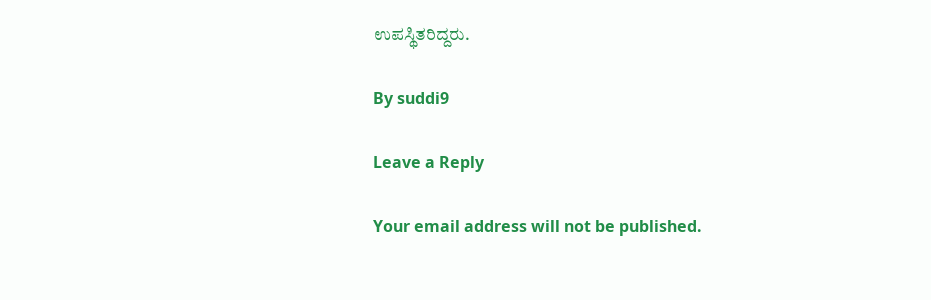ಉಪಸ್ಥಿತರಿದ್ದರು.

By suddi9

Leave a Reply

Your email address will not be published.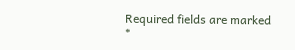Required fields are marked *